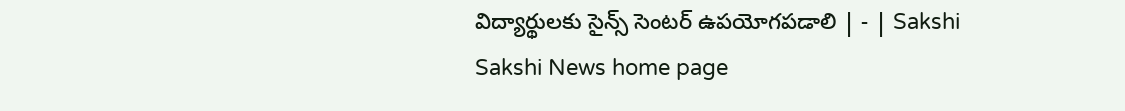విద్యార్థులకు సైన్స్‌ సెంటర్‌ ఉపయోగపడాలి | - | Sakshi
Sakshi News home page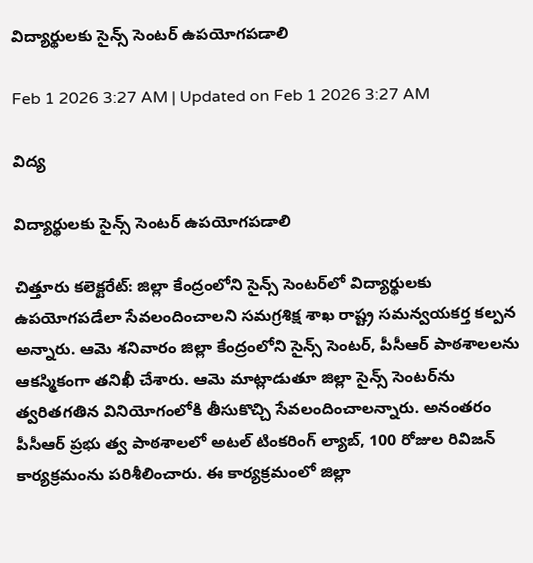విద్యార్థులకు సైన్స్‌ సెంటర్‌ ఉపయోగపడాలి

Feb 1 2026 3:27 AM | Updated on Feb 1 2026 3:27 AM

విద్య

విద్యార్థులకు సైన్స్‌ సెంటర్‌ ఉపయోగపడాలి

చిత్తూరు కలెక్టరేట్‌: జిల్లా కేంద్రంలోని సైన్స్‌ సెంటర్‌లో విద్యార్థులకు ఉపయోగపడేలా సేవలందించాలని సమగ్రశిక్ష శాఖ రాష్ట్ర సమన్వయకర్త కల్పన అన్నారు. ఆమె శనివారం జిల్లా కేంద్రంలోని సైన్స్‌ సెంటర్‌, పీసీఆర్‌ పాఠశాలలను ఆకస్మికంగా తనిఖీ చేశారు. ఆమె మాట్లాడుతూ జిల్లా సైన్స్‌ సెంటర్‌ను త్వరితగతిన వినియోగంలోకి తీసుకొచ్చి సేవలందించాలన్నారు. అనంతరం పీసీఆర్‌ ప్రభు త్వ పాఠశాలలో అటల్‌ టింకరింగ్‌ ల్యాబ్‌, 100 రోజుల రివిజన్‌ కార్యక్రమంను పరిశీలించారు. ఈ కార్యక్రమంలో జిల్లా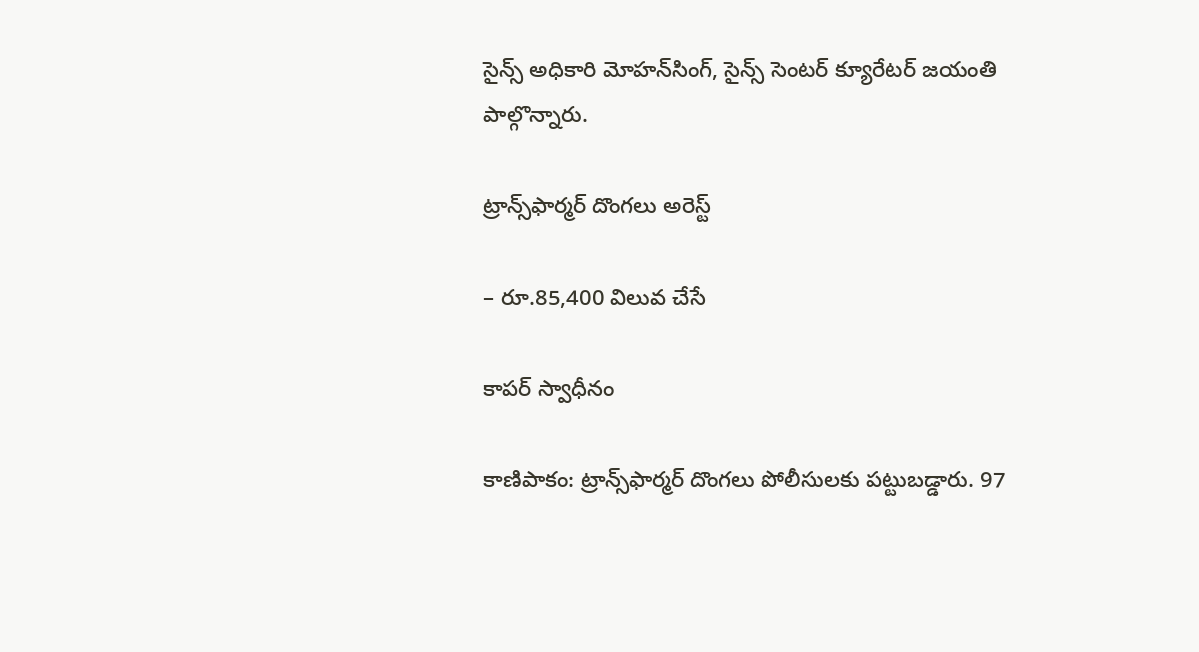సైన్స్‌ అధికారి మోహన్‌సింగ్‌, సైన్స్‌ సెంటర్‌ క్యూరేటర్‌ జయంతి పాల్గొన్నారు.

ట్రాన్స్‌ఫార్మర్‌ దొంగలు అరెస్ట్‌

– రూ.85,400 విలువ చేసే

కాపర్‌ స్వాధీనం

కాణిపాకం: ట్రాన్స్‌ఫార్మర్‌ దొంగలు పోలీసులకు పట్టుబడ్డారు. 97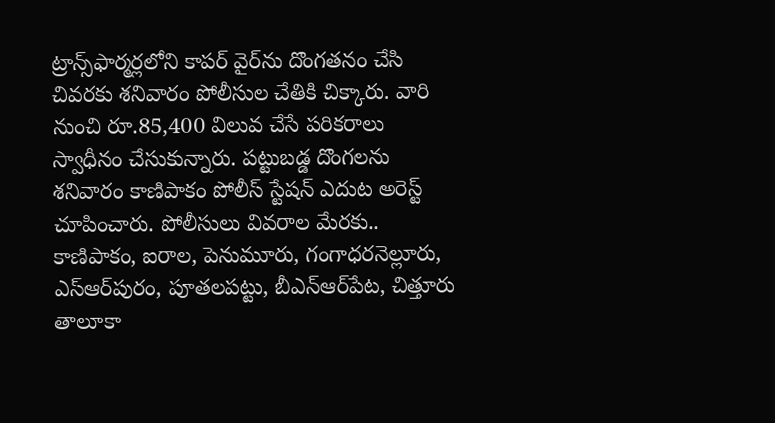ట్రాన్స్‌ఫార్మర్లలోని కాపర్‌ వైర్‌ను దొంగతనం చేసి చివరకు శనివారం పోలీసుల చేతికి చిక్కారు. వారి నుంచి రూ.85,400 విలువ చేసే పరికరాలు స్వాధీనం చేసుకున్నారు. పట్టుబడ్డ దొంగలను శనివారం కాణిపాకం పోలీస్‌ స్టేషన్‌ ఎదుట అరెస్ట్‌ చూపించారు. పోలీసులు వివరాల మేరకు.. కాణిపాకం, ఐరాల, పెనుమూరు, గంగాధరనెల్లూరు, ఎస్‌ఆర్‌పురం, పూతలపట్టు, బీఎన్‌ఆర్‌పేట, చిత్తూరు తాలూకా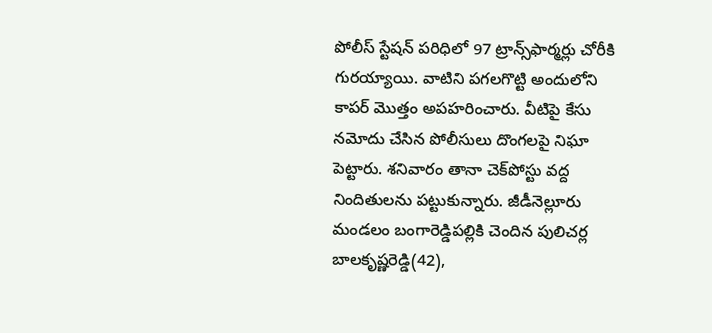పోలీస్‌ స్టేషన్‌ పరిధిలో 97 ట్రాన్స్‌ఫార్మర్లు చోరీకి గురయ్యాయి. వాటిని పగలగొట్టి అందులోని కాపర్‌ మొత్తం అపహరించారు. వీటిపై కేసు నమోదు చేసిన పోలీసులు దొంగలపై నిఘా పెట్టారు. శనివారం తానా చెక్‌పోస్టు వద్ద నిందితులను పట్టుకున్నారు. జీడీనెల్లూరు మండలం బంగారెడ్డిపల్లికి చెందిన పులిచర్ల బాలకృష్ణరెడ్డి(42),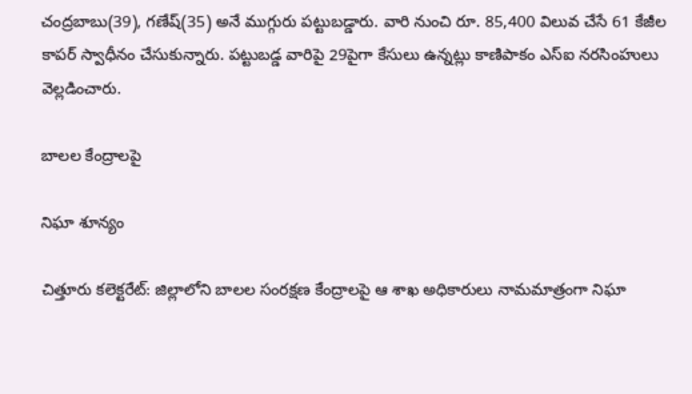చంద్రబాబు(39), గణేష్‌(35) అనే ముగ్గురు పట్టుబడ్డారు. వారి నుంచి రూ. 85,400 విలువ చేసే 61 కేజీల కాపర్‌ స్వాధీనం చేసుకున్నారు. పట్టుబడ్డ వారిపై 29పైగా కేసులు ఉన్నట్లు కాణిపాకం ఎస్‌ఐ నరసింహులు వెల్లడించారు.

బాలల కేంద్రాలపై

నిఘా శూన్యం

చిత్తూరు కలెక్టరేట్‌: జిల్లాలోని బాలల సంరక్షణ కేంద్రాలపై ఆ శాఖ అధికారులు నామమాత్రంగా నిఘా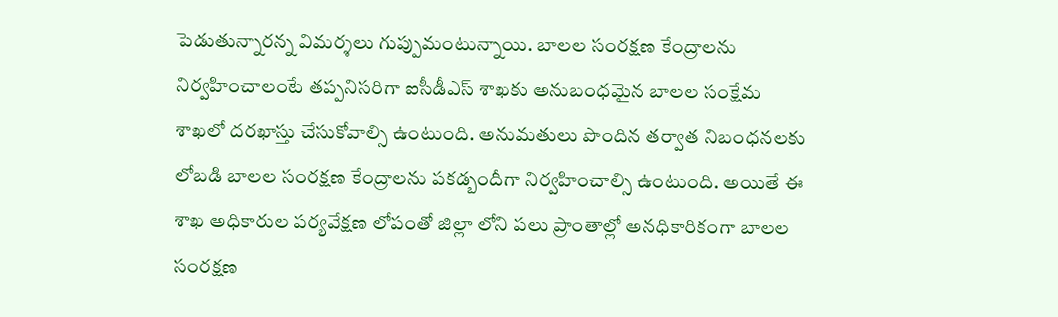పెడుతున్నారన్న విమర్శలు గుప్పుమంటున్నాయి. బాలల సంరక్షణ కేంద్రాలను నిర్వహించాలంటే తప్పనిసరిగా ఐసీడీఎస్‌ శాఖకు అనుబంధమైన బాలల సంక్షేమ శాఖలో దరఖాస్తు చేసుకోవాల్సి ఉంటుంది. అనుమతులు పొందిన తర్వాత నిబంధనలకు లోబడి బాలల సంరక్షణ కేంద్రాలను పకడ్బందీగా నిర్వహించాల్సి ఉంటుంది. అయితే ఈ శాఖ అధికారుల పర్యవేక్షణ లోపంతో జిల్లా లోని పలు ప్రాంతాల్లో అనధికారికంగా బాలల సంరక్షణ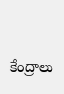కేంద్రాలు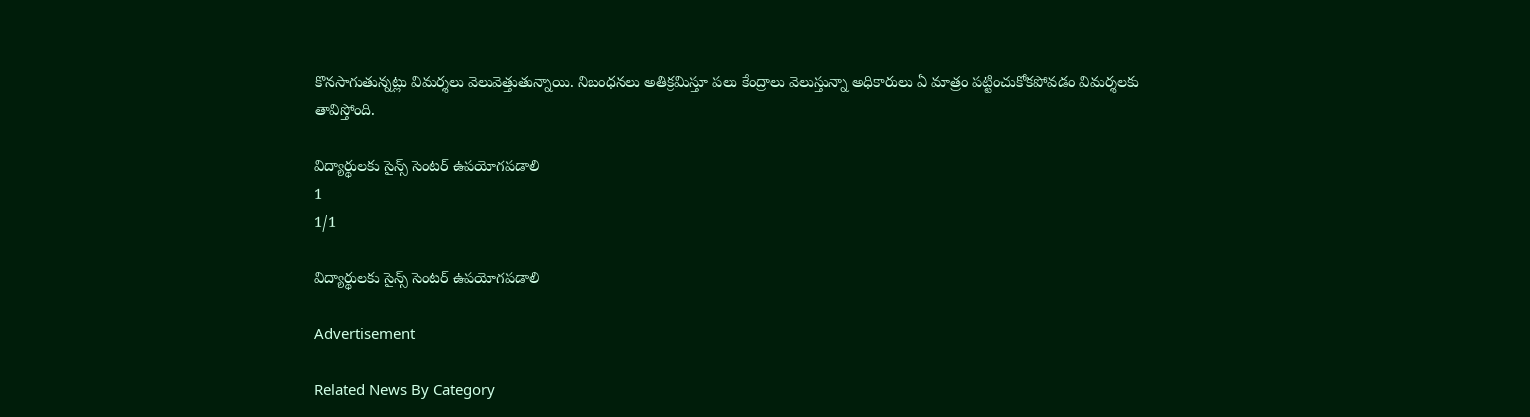కొనసాగుతున్నట్లు విమర్శలు వెలువెత్తుతున్నాయి. నిబంధనలు అతిక్రమిస్తూ పలు కేంద్రాలు వెలుస్తున్నా అధికారులు ఏ మాత్రం పట్టించుకోకపోవడం విమర్శలకు తావిస్తోంది.

విద్యార్థులకు సైన్స్‌ సెంటర్‌ ఉపయోగపడాలి
1
1/1

విద్యార్థులకు సైన్స్‌ సెంటర్‌ ఉపయోగపడాలి

Advertisement

Related News By Category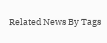Related News By Tags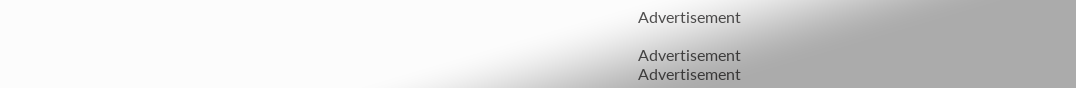Advertisement

Advertisement
Advertisement